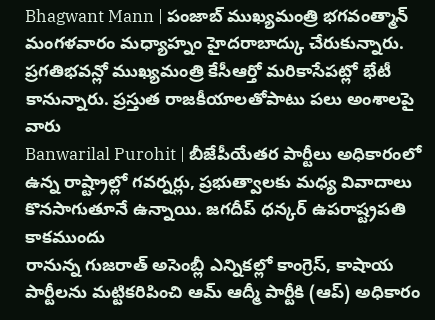Bhagwant Mann | పంజాబ్ ముఖ్యమంత్రి భగవంత్మాన్ మంగళవారం మధ్యాహ్నం హైదరాబాద్కు చేరుకున్నారు. ప్రగతిభవన్లో ముఖ్యమంత్రి కేసీఆర్తో మరికాసేపట్లో భేటీ కానున్నారు. ప్రస్తుత రాజకీయాలతోపాటు పలు అంశాలపై వారు
Banwarilal Purohit | బీజేపీయేతర పార్టీలు అధికారంలో ఉన్న రాష్ట్రాల్లో గవర్నర్లు, ప్రభుత్వాలకు మధ్య వివాదాలు కొనసాగుతూనే ఉన్నాయి. జగదీప్ ధన్కర్ ఉపరాష్ట్రపతి కాకముందు
రానున్న గుజరాత్ అసెంబ్లీ ఎన్నికల్లో కాంగ్రెస్, కాషాయ పార్టీలను మట్టికరిపించి ఆమ్ ఆద్మీ పార్టీకి (ఆప్) అధికారం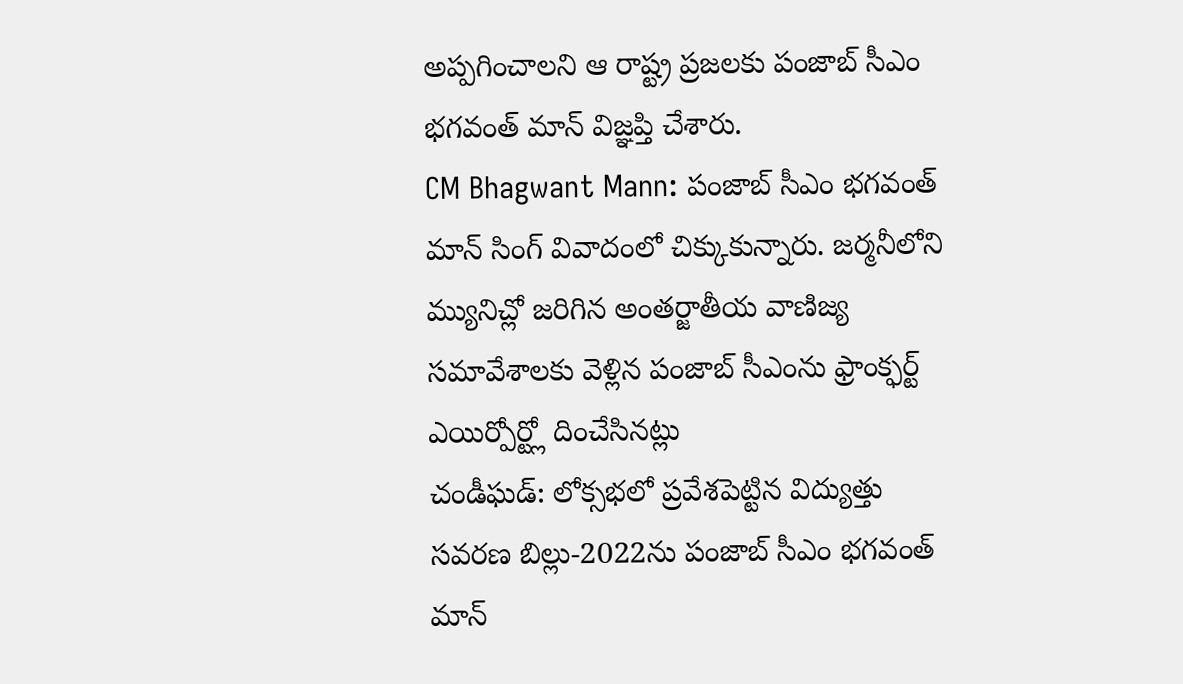అప్పగించాలని ఆ రాష్ట్ర ప్రజలకు పంజాబ్ సీఎం భగవంత్ మాన్ విజ్ఞప్తి చేశారు.
CM Bhagwant Mann: పంజాబ్ సీఎం భగవంత్ మాన్ సింగ్ వివాదంలో చిక్కుకున్నారు. జర్మనీలోని మ్యునిచ్లో జరిగిన అంతర్జాతీయ వాణిజ్య సమావేశాలకు వెళ్లిన పంజాబ్ సీఎంను ఫ్రాంక్ఫర్ట్ ఎయిర్పోర్ట్లో దించేసినట్లు
చండీఘడ్: లోక్సభలో ప్రవేశపెట్టిన విద్యుత్తు సవరణ బిల్లు-2022ను పంజాబ్ సీఎం భగవంత్ మాన్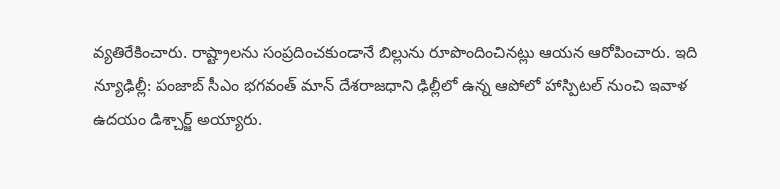వ్యతిరేకించారు. రాష్ట్రాలను సంప్రదించకుండానే బిల్లును రూపొందించినట్లు ఆయన ఆరోపించారు. ఇది
న్యూఢిల్లీ: పంజాబ్ సీఎం భగవంత్ మాన్ దేశరాజధాని ఢిల్లీలో ఉన్న ఆపోలో హాస్పిటల్ నుంచి ఇవాళ ఉదయం డిశ్చార్జ్ అయ్యారు.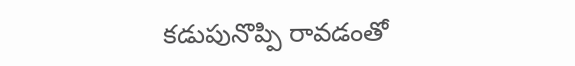కడుపునొప్పి రావడంతో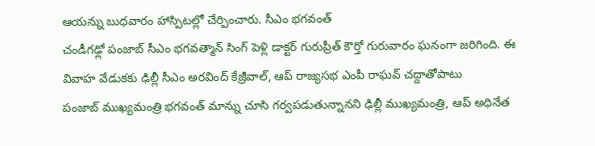ఆయన్ను బుధవారం హాస్పిటల్లో చేర్పించారు. సీఎం భగవంత్
చండీగఢ్లో పంజాబ్ సీఎం భగవత్మాన్ సింగ్ పెళ్లి డాక్టర్ గురుప్రీత్ కౌర్తో గురువారం ఘనంగా జరిగింది. ఈ వివాహ వేడుకకు ఢిల్లీ సీఎం అరవింద్ కేజ్రీవాల్, ఆప్ రాజ్యసభ ఎంపీ రాఘవ్ చద్దాతోపాటు
పంజాబ్ ముఖ్యమంత్రి భగవంత్ మాన్ను చూసి గర్వపడుతున్నానని ఢిల్లీ ముఖ్యమంత్రి, ఆప్ అధినేత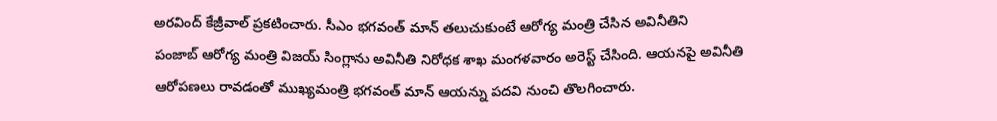అరవింద్ కేజ్రీవాల్ ప్రకటించారు. సీఎం భగవంత్ మాన్ తలుచుకుంటే ఆరోగ్య మంత్రి చేసిన అవినీతిని
పంజాబ్ ఆరోగ్య మంత్రి విజయ్ సింగ్లాను అవినీతి నిరోధక శాఖ మంగళవారం అరెస్ట్ చేసింది. ఆయనపై అవినీతి ఆరోపణలు రావడంతో ముఖ్యమంత్రి భగవంత్ మాన్ ఆయన్ను పదవి నుంచి తొలగించారు.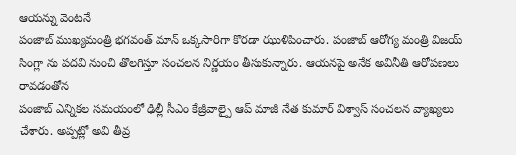ఆయన్ను వెంటనే
పంజాబ్ ముఖ్యమంత్రి భగవంత్ మాన్ ఒక్కసారిగా కొరడా ఝుళిపించారు. పంజాబ్ ఆరోగ్య మంత్రి విజయ్ సింగ్లా ను పదవి నుంచి తొలగిస్తూ సంచలన నిర్ణయం తీసుకున్నారు. ఆయనపై అనేక అవినీతి ఆరోపణలు రావడంతోన
పంజాబ్ ఎన్నికల సమయంలో ఢిల్లీ సీఎం కేజ్రీవాల్పై ఆప్ మాజీ నేత కుమార్ విశ్వాస్ సంచలన వ్యాఖ్యలు చేశారు. అప్పట్లో అవి తీవ్ర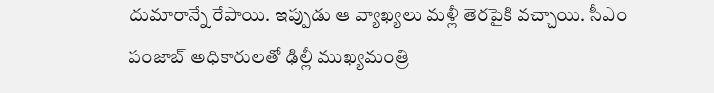దుమారాన్నే రేపాయి. ఇప్పుడు ఆ వ్యాఖ్యలు మళ్లీ తెరపైకి వచ్చాయి. సీఎం
పంజాబ్ అధికారులతో ఢిల్లీ ముఖ్యమంత్రి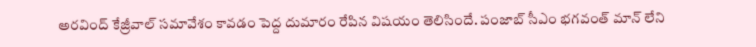అరవింద్ కేజ్రీవాల్ సమావేశం కావడం పెద్ద దుమారం రేపిన విషయం తెలిసిందే. పంజాబ్ సీఎం భగవంత్ మాన్ లేని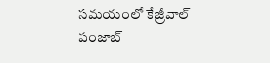సమయంలో కేజ్రీవాల్ పంజాబ్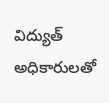విద్యుత్ అధికారులతో